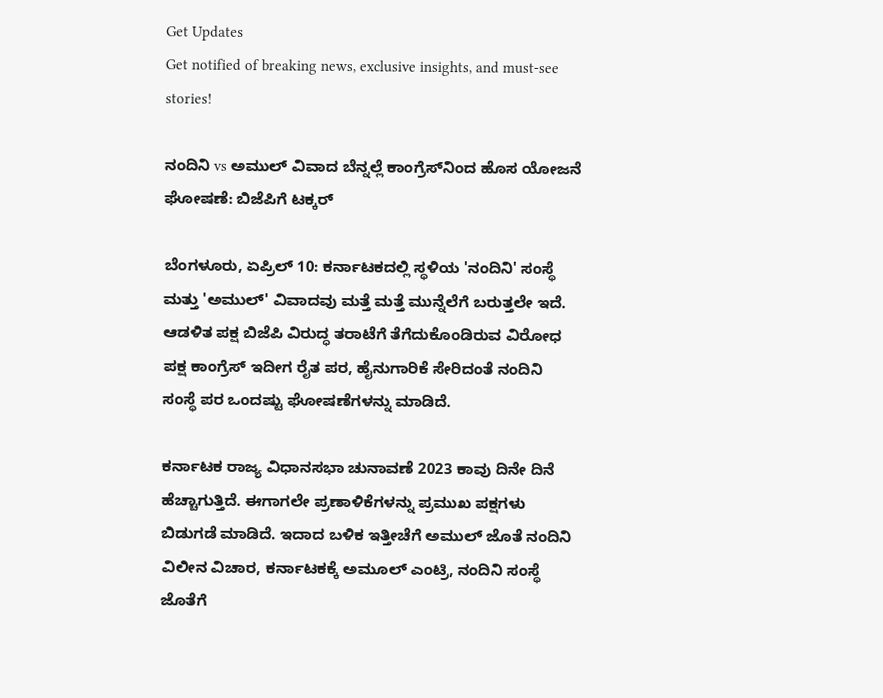Get Updates
Get notified of breaking news, exclusive insights, and must-see stories!

ನಂದಿನಿ vs ಅಮುಲ್ ವಿವಾದ ಬೆನ್ನಲ್ಲೆ ಕಾಂಗ್ರೆಸ್‌ನಿಂದ ಹೊಸ ಯೋಜನೆ ಘೋಷಣೆ: ಬಿಜೆಪಿಗೆ ಟಕ್ಕರ್

ಬೆಂಗಳೂರು, ಏಪ್ರಿಲ್ 10: ಕರ್ನಾಟಕದಲ್ಲಿ ಸ್ಥಳಿಯ 'ನಂದಿನಿ' ಸಂಸ್ಥೆ ಮತ್ತು 'ಅಮುಲ್' ವಿವಾದವು ಮತ್ತೆ ಮತ್ತೆ ಮುನ್ನೆಲೆಗೆ ಬರುತ್ತಲೇ ಇದೆ. ಆಡಳಿತ ಪಕ್ಷ ಬಿಜೆಪಿ ವಿರುದ್ಧ ತರಾಟೆಗೆ ತೆಗೆದುಕೊಂಡಿರುವ ವಿರೋಧ ಪಕ್ಷ ಕಾಂಗ್ರೆಸ್ ಇದೀಗ ರೈತ ಪರ, ಹೈನುಗಾರಿಕೆ ಸೇರಿದಂತೆ ನಂದಿನಿ ಸಂಸ್ಥೆ ಪರ ಒಂದಷ್ಟು ಘೋಷಣೆಗಳನ್ನು ಮಾಡಿದೆ.

ಕರ್ನಾಟಕ ರಾಜ್ಯ ವಿಧಾನಸಭಾ ಚುನಾವಣೆ 2023 ಕಾವು ದಿನೇ ದಿನೆ ಹೆಚ್ಚಾಗುತ್ತಿದೆ. ಈಗಾಗಲೇ ಪ್ರಣಾಳಿಕೆಗಳನ್ನು ಪ್ರಮುಖ ಪಕ್ಷಗಳು ಬಿಡುಗಡೆ ಮಾಡಿದೆ. ಇದಾದ ಬಳಿಕ ಇತ್ತೀಚೆಗೆ ಅಮುಲ್ ಜೊತೆ ನಂದಿನಿ ವಿಲೀನ ವಿಚಾರ, ಕರ್ನಾಟಕಕ್ಕೆ ಅಮೂಲ್ ಎಂಟ್ರಿ, ನಂದಿನಿ ಸಂಸ್ಥೆ ಜೊತೆಗೆ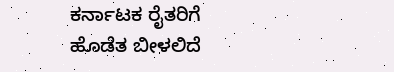ಕರ್ನಾಟಕ ರೈತರಿಗೆ ಹೊಡೆತ ಬೀಳಲಿದೆ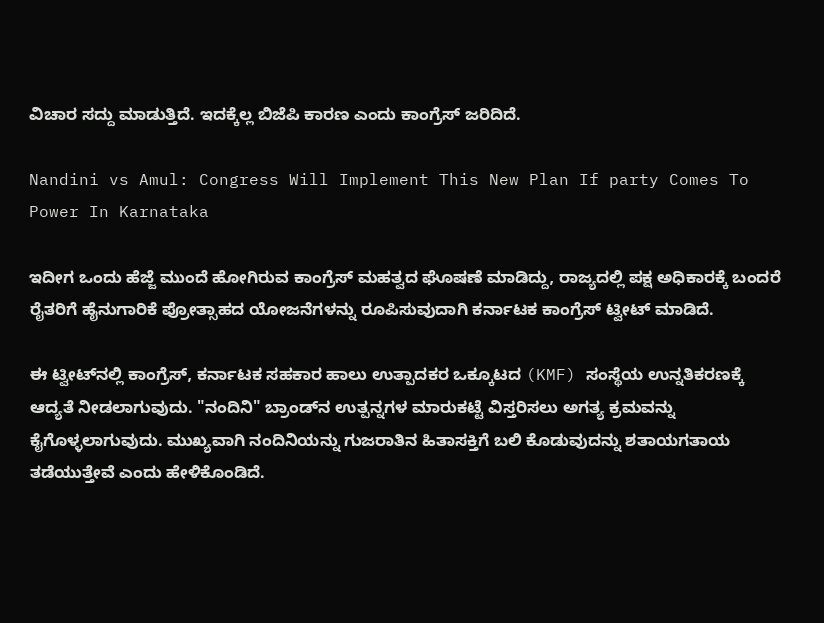ವಿಚಾರ ಸದ್ದು ಮಾಡುತ್ತಿದೆ. ಇದಕ್ಕೆಲ್ಲ ಬಿಜೆಪಿ ಕಾರಣ ಎಂದು ಕಾಂಗ್ರೆಸ್‌ ಜರಿದಿದೆ.

Nandini vs Amul: Congress Will Implement This New Plan If party Comes To Power In Karnataka

ಇದೀಗ ಒಂದು ಹೆಜ್ಜೆ ಮುಂದೆ ಹೋಗಿರುವ ಕಾಂಗ್ರೆಸ್ ಮಹತ್ವದ ಘೊಷಣೆ ಮಾಡಿದ್ದು, ರಾಜ್ಯದಲ್ಲಿ ಪಕ್ಷ ಅಧಿಕಾರಕ್ಕೆ ಬಂದರೆ ರೈತರಿಗೆ ಹೈನುಗಾರಿಕೆ ಪ್ರೋತ್ಸಾಹದ ಯೋಜನೆಗಳನ್ನು ರೂಪಿಸುವುದಾಗಿ ಕರ್ನಾಟಕ ಕಾಂಗ್ರೆಸ್ ಟ್ವೀಟ್ ಮಾಡಿದೆ.

ಈ ಟ್ವೀಟ್‌ನಲ್ಲಿ ಕಾಂಗ್ರೆಸ್, ಕರ್ನಾಟಕ ಸಹಕಾರ ಹಾಲು ಉತ್ಪಾದಕರ ಒಕ್ಕೂಟದ (KMF) ಸಂಸ್ಥೆಯ ಉನ್ನತಿಕರಣಕ್ಕೆ ಆದ್ಯತೆ ನೀಡಲಾಗುವುದು. "ನಂದಿನಿ" ಬ್ರಾಂಡ್‌ನ ಉತ್ಪನ್ನಗಳ ಮಾರುಕಟ್ಟೆ ವಿಸ್ತರಿಸಲು ಅಗತ್ಯ ಕ್ರಮವನ್ನು ಕೈಗೊಳ್ಳಲಾಗುವುದು. ಮುಖ್ಯವಾಗಿ ನಂದಿನಿಯನ್ನು ಗುಜರಾತಿನ ಹಿತಾಸಕ್ತಿಗೆ ಬಲಿ ಕೊಡುವುದನ್ನು ಶತಾಯಗತಾಯ ತಡೆಯುತ್ತೇವೆ ಎಂದು ಹೇಳಿಕೊಂಡಿದೆ.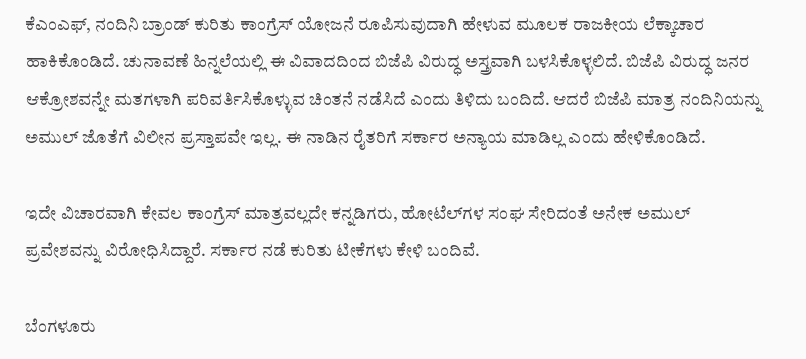ಕೆಎಂಎಫ್, ನಂದಿನಿ ಬ್ರಾಂಡ್ ಕುರಿತು ಕಾಂಗ್ರೆಸ್‌ ಯೋಜನೆ ರೂಪಿಸುವುದಾಗಿ ಹೇಳುವ ಮೂಲಕ ರಾಜಕೀಯ ಲೆಕ್ಕಾಚಾರ ಹಾಕಿಕೊಂಡಿದೆ. ಚುನಾವಣೆ ಹಿನ್ನಲೆಯಲ್ಲಿ ಈ ವಿವಾದದಿಂದ ಬಿಜೆಪಿ ವಿರುದ್ಧ ಅಸ್ತ್ರವಾಗಿ ಬಳಸಿಕೊಳ್ಳಲಿದೆ. ಬಿಜೆಪಿ ವಿರುದ್ಧ ಜನರ ಆಕ್ರೋಶವನ್ನೇ ಮತಗಳಾಗಿ ಪರಿವರ್ತಿಸಿಕೊಳ್ಳುವ ಚಿಂತನೆ ನಡೆಸಿದೆ ಎಂದು ತಿಳಿದು ಬಂದಿದೆ. ಆದರೆ ಬಿಜೆಪಿ ಮಾತ್ರ ನಂದಿನಿಯನ್ನು ಅಮುಲ್ ಜೊತೆಗೆ ವಿಲೀನ ಪ್ರಸ್ತಾಪವೇ ಇಲ್ಲ. ಈ ನಾಡಿನ ರೈತರಿಗೆ ಸರ್ಕಾರ ಅನ್ಯಾಯ ಮಾಡಿಲ್ಲ ಎಂದು ಹೇಳಿಕೊಂಡಿದೆ.

ಇದೇ ವಿಚಾರವಾಗಿ ಕೇವಲ ಕಾಂಗ್ರೆಸ್ ಮಾತ್ರವಲ್ಲದೇ ಕನ್ನಡಿಗರು, ಹೋಟೆಲ್‌ಗಳ ಸಂಘ ಸೇರಿದಂತೆ ಅನೇಕ ಅಮುಲ್ ಪ್ರವೇಶವನ್ನು ವಿರೋಧಿಸಿದ್ದಾರೆ. ಸರ್ಕಾರ ನಡೆ ಕುರಿತು ಟೀಕೆಗಳು ಕೇಳಿ ಬಂದಿವೆ.

ಬೆಂಗಳೂರು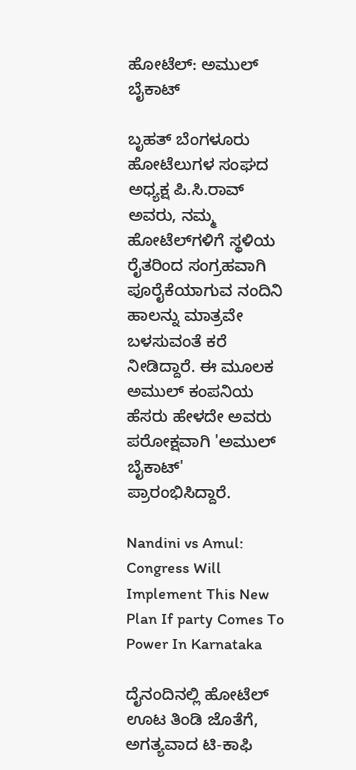ಹೋಟೆಲ್‌: ಅಮುಲ್ ಬೈಕಾಟ್

ಬೃಹತ್ ಬೆಂಗಳೂರು ಹೋಟೆಲುಗಳ ಸಂಘದ ಅಧ್ಯಕ್ಷ ಪಿ.ಸಿ.ರಾವ್ ಅವರು, ನಮ್ಮ ಹೋಟೆಲ್‌ಗಳಿಗೆ ಸ್ಥಳಿಯ ರೈತರಿಂದ ಸಂಗ್ರಹವಾಗಿ ಪೂರೈಕೆಯಾಗುವ ನಂದಿನಿ ಹಾಲನ್ನು ಮಾತ್ರವೇ ಬಳಸುವಂತೆ ಕರೆ ನೀಡಿದ್ದಾರೆ. ಈ ಮೂಲಕ ಅಮುಲ್ ಕಂಪನಿಯ ಹೆಸರು ಹೇಳದೇ ಅವರು ಪರೋಕ್ಷವಾಗಿ 'ಅಮುಲ್ ಬೈಕಾಟ್' ಪ್ರಾರಂಭಿಸಿದ್ದಾರೆ.

Nandini vs Amul: Congress Will Implement This New Plan If party Comes To Power In Karnataka

ದೈನಂದಿನಲ್ಲಿ ಹೋಟೆಲ್ ಊಟ ತಿಂಡಿ ಜೊತೆಗೆ, ಅಗತ್ಯವಾದ ಟಿ-ಕಾಫಿ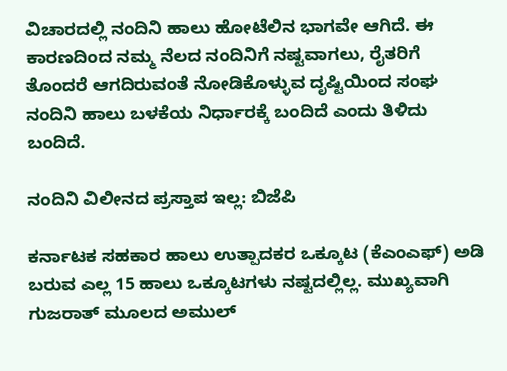ವಿಚಾರದಲ್ಲಿ ನಂದಿನಿ ಹಾಲು ಹೋಟೆಲಿನ ಭಾಗವೇ ಆಗಿದೆ. ಈ ಕಾರಣದಿಂದ ನಮ್ಮ ನೆಲದ ನಂದಿನಿಗೆ ನಷ್ಟವಾಗಲು, ರೈತರಿಗೆ ತೊಂದರೆ ಆಗದಿರುವಂತೆ ನೋಡಿಕೊಳ್ಳುವ ದೃಷ್ಟಿಯಿಂದ ಸಂಘ ನಂದಿನಿ ಹಾಲು ಬಳಕೆಯ ನಿರ್ಧಾರಕ್ಕೆ ಬಂದಿದೆ ಎಂದು ತಿಳಿದು ಬಂದಿದೆ.

ನಂದಿನಿ ವಿಲೀನದ ಪ್ರಸ್ತಾಪ ಇಲ್ಲ: ಬಿಜೆಪಿ

ಕರ್ನಾಟಕ ಸಹಕಾರ ಹಾಲು ಉತ್ಪಾದಕರ ಒಕ್ಕೂಟ (ಕೆಎಂಎಫ್) ಅಡಿ ಬರುವ ಎಲ್ಲ 15 ಹಾಲು ಒಕ್ಕೂಟಗಳು ನಷ್ಟದಲ್ಲಿಲ್ಲ. ಮುಖ್ಯವಾಗಿ ಗುಜರಾತ್ ಮೂಲದ ಅಮುಲ್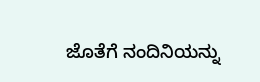ಜೊತೆಗೆ ನಂದಿನಿಯನ್ನು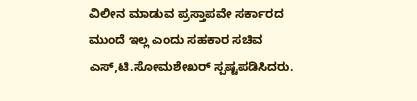ವಿಲೀನ ಮಾಡುವ ಪ್ರಸ್ತಾಪವೇ ಸರ್ಕಾರದ ಮುಂದೆ ಇಲ್ಲ ಎಂದು ಸಹಕಾರ ಸಚಿವ ಎಸ್‌,ಟಿ.ಸೋಮಶೇಖರ್ ಸ್ಪಷ್ಟಪಡಿಸಿದರು.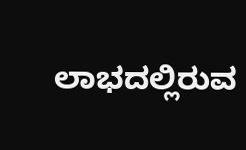ಲಾಭದಲ್ಲಿರುವ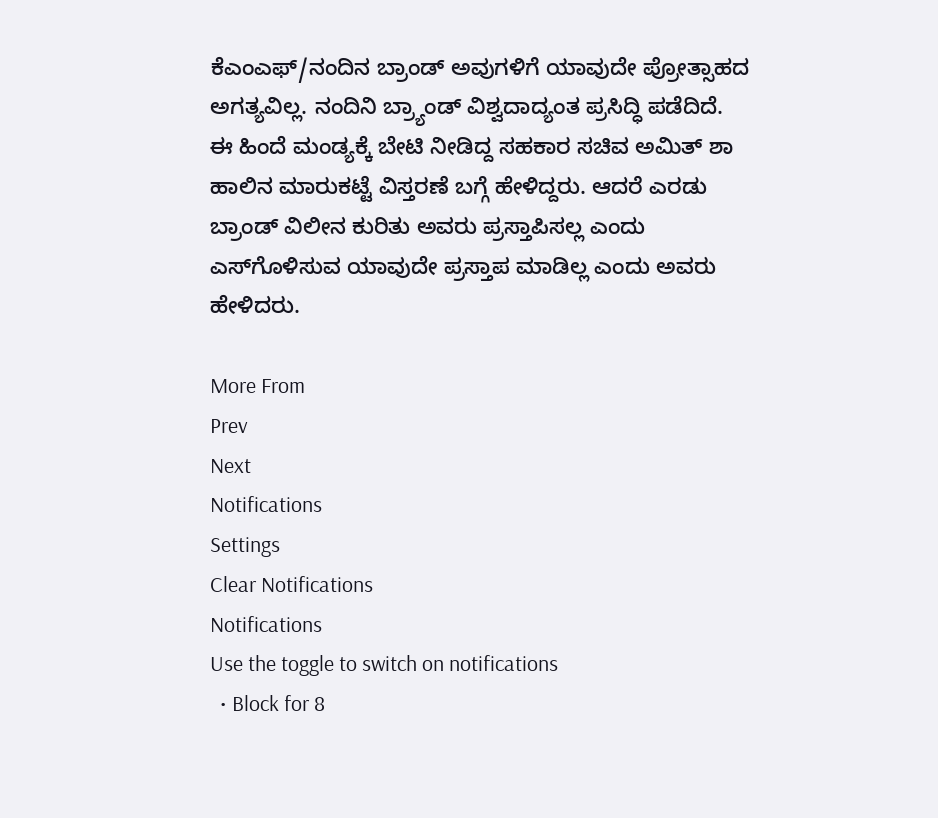ಕೆಎಂಎಫ್/ನಂದಿನ ಬ್ರಾಂಡ್ ಅವುಗಳಿಗೆ ಯಾವುದೇ ಪ್ರೋತ್ಸಾಹದ ಅಗತ್ಯವಿಲ್ಲ. ನಂದಿನಿ ಬ್ರ್ಯಾಂಡ್ ವಿಶ್ವದಾದ್ಯಂತ ಪ್ರಸಿದ್ಧಿ ಪಡೆದಿದೆ. ಈ ಹಿಂದೆ ಮಂಡ್ಯಕ್ಕೆ ಬೇಟಿ ನೀಡಿದ್ದ ಸಹಕಾರ ಸಚಿವ ಅಮಿತ್ ಶಾ ಹಾಲಿನ ಮಾರುಕಟ್ಟೆ ವಿಸ್ತರಣೆ ಬಗ್ಗೆ ಹೇಳಿದ್ದರು. ಆದರೆ ಎರಡು ಬ್ರಾಂಡ್‌ ವಿಲೀನ ಕುರಿತು ಅವರು ಪ್ರಸ್ತಾಪಿಸಲ್ಲ ಎಂದು ಎಸ್‌ಗೊಳಿಸುವ ಯಾವುದೇ ಪ್ರಸ್ತಾಪ ಮಾಡಿಲ್ಲ ಎಂದು ಅವರು ಹೇಳಿದರು.

More From
Prev
Next
Notifications
Settings
Clear Notifications
Notifications
Use the toggle to switch on notifications
  • Block for 8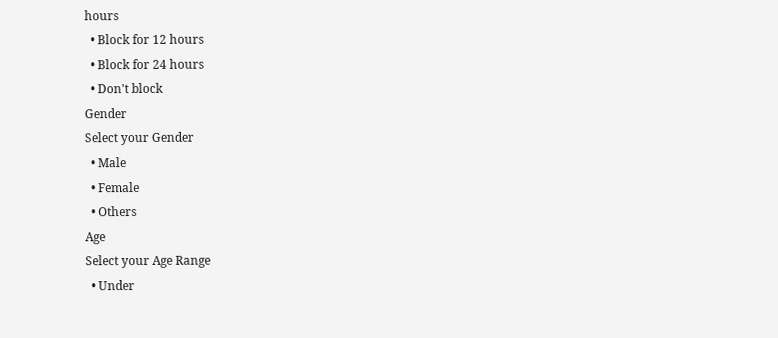hours
  • Block for 12 hours
  • Block for 24 hours
  • Don't block
Gender
Select your Gender
  • Male
  • Female
  • Others
Age
Select your Age Range
  • Under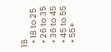18
  • 18 to 25
  • 26 to 35
  • 36 to 45
  • 45 to 55
  • 55+